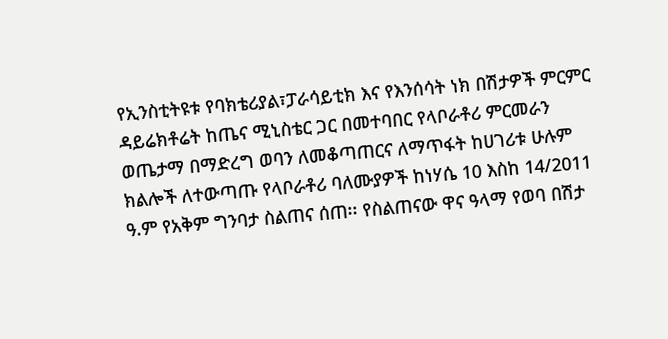የኢንስቲትዩቱ የባክቴሪያል፣ፓራሳይቲክ እና የእንሰሳት ነክ በሽታዎች ምርምር ዳይሬክቶሬት ከጤና ሚኒስቴር ጋር በመተባበር የላቦራቶሪ ምርመራን ወጤታማ በማድረግ ወባን ለመቆጣጠርና ለማጥፋት ከሀገሪቱ ሁሉም ክልሎች ለተውጣጡ የላቦራቶሪ ባለሙያዎች ከነሃሴ 10 እስከ 14/2011 ዓ.ም የአቅም ግንባታ ስልጠና ሰጠ፡፡ የስልጠናው ዋና ዓላማ የወባ በሽታ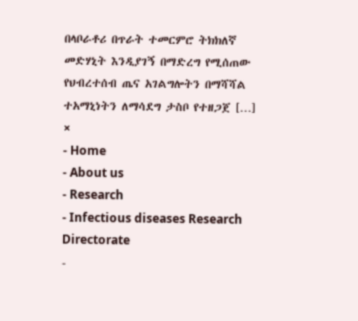በላቦራቶሪ በጥራት ተመርምሮ ትክክለኛ መድሃኒት እንዲያገኝ በማድረግ የሚሰጠው የህብረተሰብ ጤና አገልግሎትን በማሻሻል ተአማኒነትን ለማሳደግ ታስቦ የተዘጋጀ […]
×
- Home
- About us
- Research
- Infectious diseases Research Directorate
-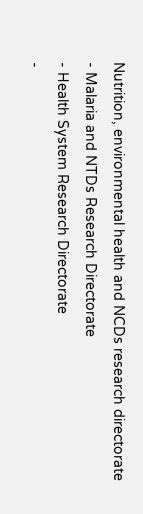Nutrition, environmental health and NCDs research directorate
- Malaria and NTDs Research Directorate
- Health System Research Directorate
-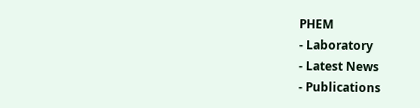PHEM
- Laboratory
- Latest News
- Publications